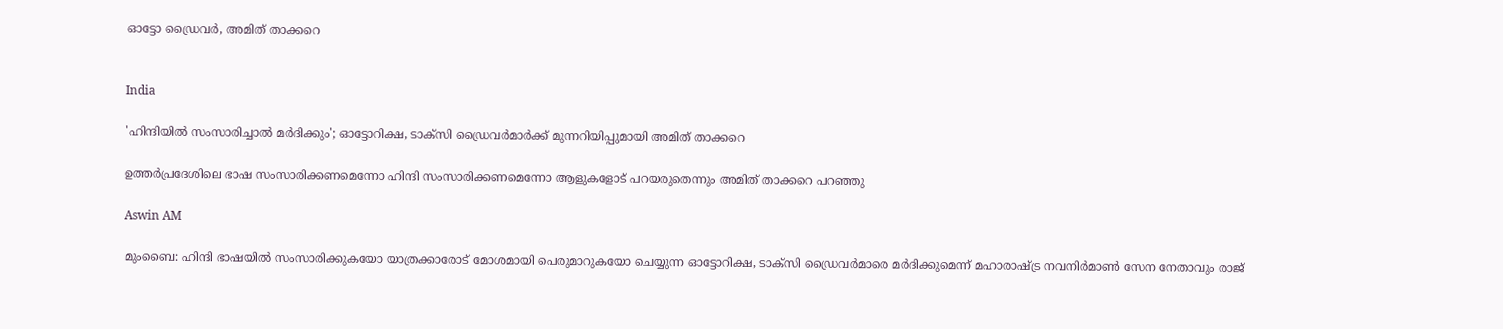ഓട്ടോ ഡ്രൈവർ, അമിത് താക്കറെ


India

'ഹിന്ദിയിൽ സംസാരിച്ചാൽ മർദിക്കും'; ഓട്ടോറിക്ഷ, ടാക്സി ഡ്രൈവർമാർക്ക് മുന്നറിയിപ്പുമായി അമിത് താക്കറെ

ഉത്തർപ്രദേശിലെ ഭാഷ സംസാരിക്കണമെന്നോ ഹിന്ദി സംസാരിക്കണമെന്നോ ആളുകളോട് പറയരുതെന്നും അമിത് താക്കറെ പറഞ്ഞു

Aswin AM

മുംബൈ: ഹിന്ദി ഭാഷയിൽ സംസാരിക്കുകയോ യാത്രക്കാരോട് മോശമായി പെരുമാറുകയോ ചെയ്യുന്ന ഓട്ടോറിക്ഷ, ടാക്സി ഡ്രൈവർമാരെ മർദിക്കുമെന്ന് മഹാരാഷ്ട്ര നവനിർമാൺ സേന നേതാവും രാജ്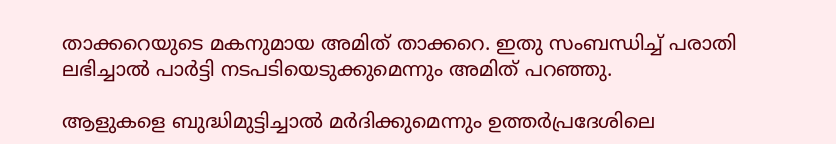താക്കറെയുടെ മകനുമായ അമിത് താക്കറെ. ഇതു സംബന്ധിച്ച് പരാതി ലഭിച്ചാൽ പാർട്ടി നടപടിയെടുക്കുമെന്നും അമിത് പറഞ്ഞു.

ആളുകളെ ബുദ്ധിമുട്ടിച്ചാൽ മർദിക്കുമെന്നും ഉത്തർപ്രദേശിലെ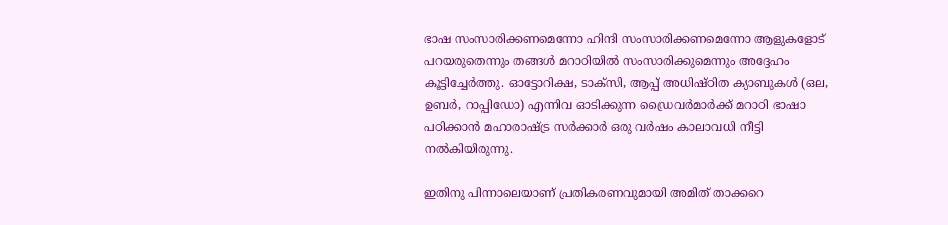ഭാഷ സംസാരിക്കണമെന്നോ ഹിന്ദി സംസാരിക്കണമെന്നോ ആളുകളോട് പറയരുതെന്നും തങ്ങൾ മറാഠിയിൽ സംസാരിക്കുമെന്നും അദ്ദേഹം കൂട്ടിച്ചേർത്തു. ഓട്ടോറിക്ഷ, ടാക്സി, ആപ്പ് അധിഷ്ഠിത ക്യാബുകള്‍ (ഒല, ഉബര്‍, റാപ്പിഡോ) എന്നിവ ഓടിക്കുന്ന ഡ്രൈവര്‍മാര്‍ക്ക് മറാഠി ഭാഷാ പഠിക്കാൻ മഹാരാഷ്ട്ര സർക്കാർ ഒരു വർഷം കാലാവധി നീട്ടി നൽകിയിരുന്നു.

ഇതിനു പിന്നാലെയാണ് പ്രതികരണവുമായി അമിത് താക്കറെ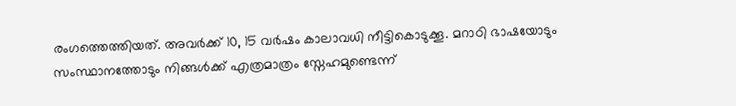രംഗത്തെത്തിയത്. അവർക്ക് 10, 15 വർഷം കാലാവധി നീട്ടികൊടുക്കൂ. മറാഠി ഭാഷയോടും സംസ്ഥാനത്തോടും നിങ്ങൾക്ക് എത്രമാത്രം സ്നേഹമുണ്ടെന്ന്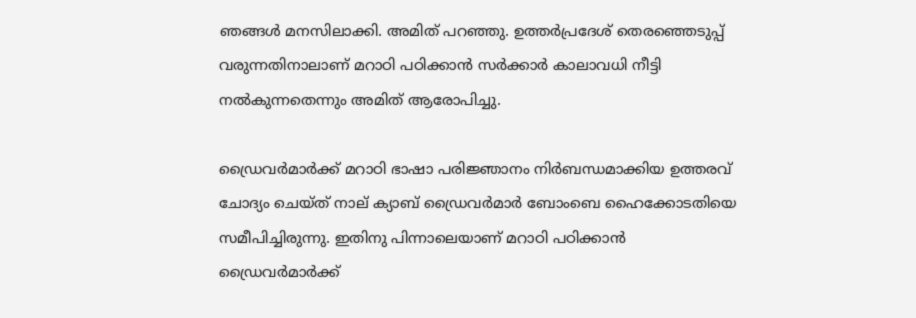ഞങ്ങൾ മനസിലാക്കി. അമിത് പറഞ്ഞു. ഉത്തർപ്രദേശ് തെരഞ്ഞെടുപ്പ് വരുന്നതിനാലാണ് മറാഠി പഠിക്കാൻ സർക്കാർ കാലാവധി നീട്ടി നൽകുന്നതെന്നും അമിത് ആരോപിച്ചു.

ഡ്രൈവര്‍മാര്‍ക്ക് മറാഠി ഭാഷാ പരിജ്ഞാനം നിര്‍ബന്ധമാക്കിയ ഉത്തരവ് ചോദ‍്യം ചെയ്ത് നാല് ക‍്യാബ് ഡ്രൈവർമാർ ബോംബെ ഹൈക്കോടതിയെ സമീപിച്ചിരുന്നു. ഇതിനു പിന്നാലെയാണ് മറാഠി പഠിക്കാൻ ഡ്രൈവർമാർക്ക്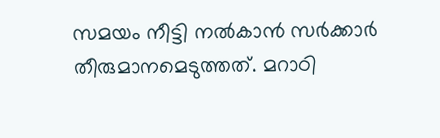സമയം നീട്ടി നൽകാൻ സർക്കാർ തീരുമാനമെടുത്തത്. മറാഠി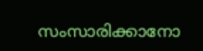സംസാരിക്കാനോ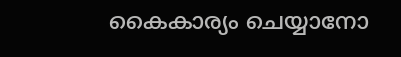കൈകാര്യം ചെയ്യാനോ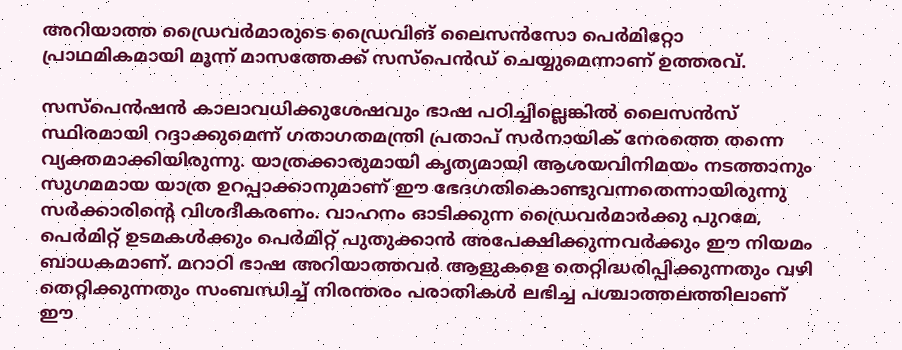അറിയാത്ത ഡ്രൈവര്‍മാരുടെ ഡ്രൈവിങ് ലൈസന്‍സോ പെര്‍മിറ്റോ പ്രാഥമികമായി മൂന്ന് മാസത്തേക്ക് സസ്പെന്‍ഡ് ചെയ്യുമെന്നാണ് ഉത്തരവ്.

സസ്പെന്‍ഷന്‍ കാലാവധിക്കുശേഷവും ഭാഷ പഠിച്ചില്ലെങ്കില്‍ ലൈസന്‍സ് സ്ഥിരമായി റദ്ദാക്കുമെന്ന് ഗതാഗതമന്ത്രി പ്രതാപ് സര്‍നായിക് നേരത്തെ തന്നെ വ്യക്തമാക്കിയിരുന്നു. യാത്രക്കാരുമായി കൃത്യമായി ആശയവിനിമയം നടത്താനും സുഗമമായ യാത്ര ഉറപ്പാക്കാനുമാണ് ഈ ഭേദഗതികൊണ്ടുവന്നതെന്നായിരുന്നു സര്‍ക്കാരിന്‍റെ വിശദീകരണം. വാഹനം ഓടിക്കുന്ന ഡ്രൈവര്‍മാര്‍ക്കു പുറമേ, പെര്‍മിറ്റ് ഉടമകള്‍ക്കും പെര്‍മിറ്റ് പുതുക്കാന്‍ അപേക്ഷിക്കുന്നവര്‍ക്കും ഈ നിയമം ബാധകമാണ്. മറാഠി ഭാഷ അറിയാത്തവര്‍ ആളുകളെ തെറ്റിദ്ധരിപ്പിക്കുന്നതും വഴി തെറ്റിക്കുന്നതും സംബന്ധിച്ച് നിരന്തരം പരാതികള്‍ ലഭിച്ച പശ്ചാത്തലത്തിലാണ് ഈ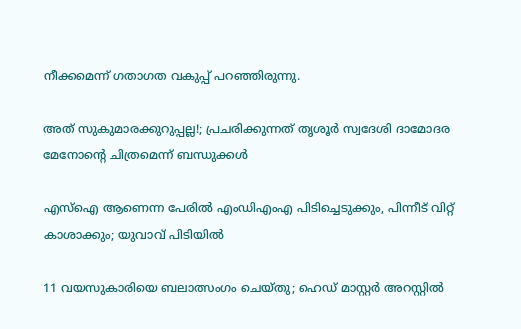നീക്കമെന്ന് ഗതാഗത വകുപ്പ് പറഞ്ഞിരുന്നു.

അത് സുകുമാരക്കുറുപ്പല്ല!; പ്രചരിക്കുന്നത് തൃശൂർ സ്വദേശി ദാമോദര മേനോന്‍റെ ചിത്രമെന്ന് ബന്ധുക്കൾ

എസ്ഐ ആണെന്ന പേരിൽ എംഡിഎംഎ പിടിച്ചെടുക്കും, പിന്നീട് വിറ്റ് കാശാക്കും; യുവാവ് പിടിയിൽ

11 വയസുകാരിയെ ബലാത്സംഗം ചെയ്തു; ഹെഡ് മാസ്റ്റർ അറസ്റ്റിൽ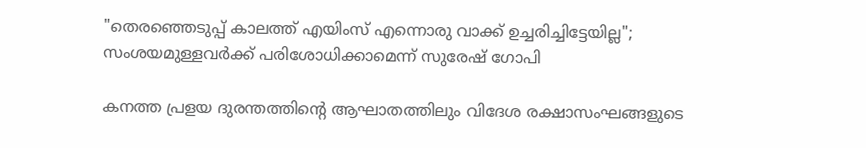"തെരഞ്ഞെടുപ്പ് കാലത്ത് എയിംസ് എന്നൊരു വാക്ക് ഉച്ചരിച്ചിട്ടേയില്ല"; സംശയമുള്ളവർക്ക് പരിശോധിക്കാമെന്ന് സുരേഷ് ഗോപി

കനത്ത പ്രളയ ദുരന്തത്തിന്‍റെ ആഘാതത്തിലും വിദേശ രക്ഷാസംഘങ്ങളുടെ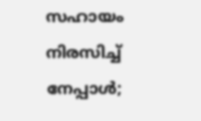സഹായം നിരസിച്ച് നേപ്പാൾ;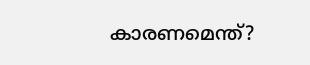കാരണമെന്ത്?